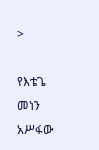>

የእቴጌ መነን አሥፋው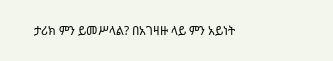ታሪክ ምን ይመሥላል? በአገዛዙ ላይ ምን አይነት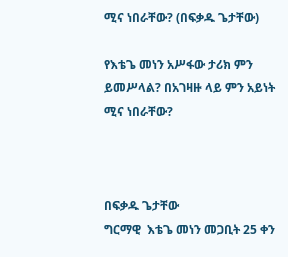ሚና ነበራቸው? (በፍቃዱ ጌታቸው)

የእቴጌ መነን አሥፋው ታሪክ ምን ይመሥላል? በአገዛዙ ላይ ምን አይነት ሚና ነበራቸው?



በፍቃዱ ጌታቸው
ግርማዊ  እቴጌ መነን መጋቢት 25 ቀን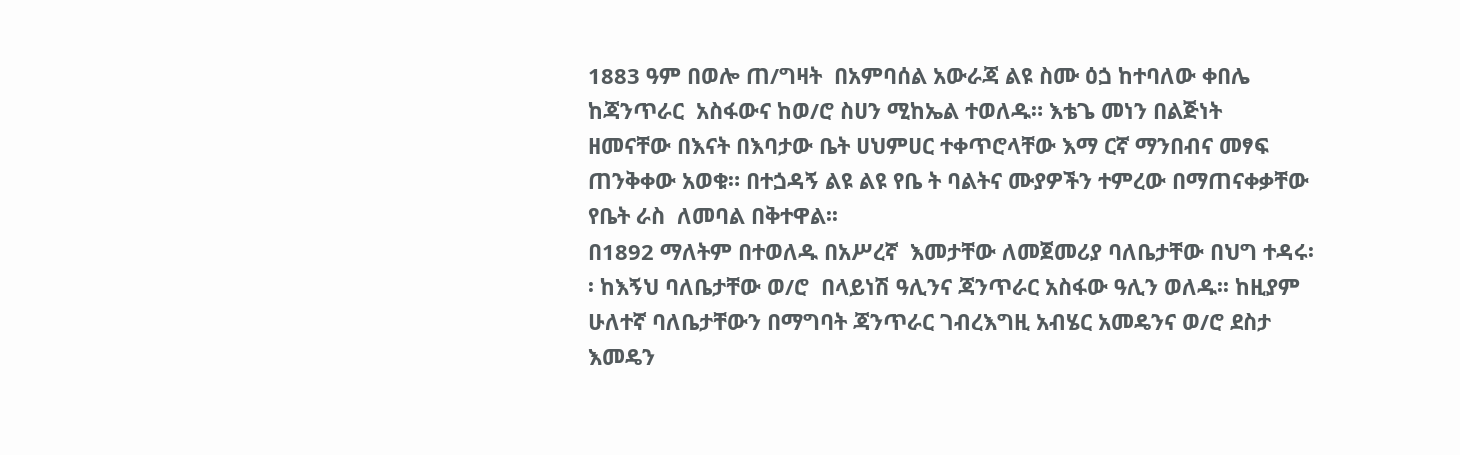1883 ዓም በወሎ ጠ/ግዛት  በአምባሰል አውራጃ ልዩ ስሙ ዕጏ ከተባለው ቀበሌ ከጃንጥራር  አስፋውና ከወ/ሮ ስሀን ሚከኤል ተወለዱ። እቴጌ መነን በልጅነት  ዘመናቸው በእናት በእባታው ቤት ሀህምሀር ተቀጥሮላቸው እማ ርኛ ማንበብና መፃፍ ጠንቅቀው አወቁ። በተጏዳኝ ልዩ ልዩ የቤ ት ባልትና ሙያዎችን ተምረው በማጠናቀቃቸው የቤት ራስ  ለመባል በቅተዋል፡፡
በ1892 ማለትም በተወለዱ በአሥረኛ  እመታቸው ለመጀመሪያ ባለቤታቸው በህግ ተዳሩ፡፡ ከእኝህ ባለቤታቸው ወ/ሮ  በላይነሽ ዓሊንና ጃንጥራር አስፋው ዓሊን ወለዱ፡፡ ከዚያም  ሁለተኛ ባለቤታቸውን በማግባት ጃንጥራር ገብረእግዚ አብሄር አመዴንና ወ/ሮ ደስታ እመዴን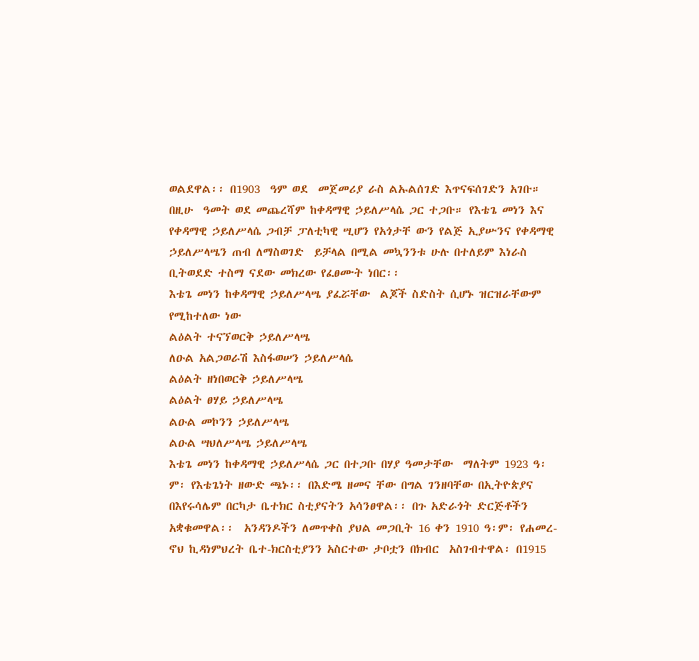ወልደዋል፡፡ በ1903  ዓም ወደ  መጀመሪያ ራስ ልኡልሰገድ እጥናፍሰገድን አገቡ። በዚሁ  ዓመት ወደ መጨረሻም ከቀዳማዊ ኃይለሥላሴ ጋር ተጋቡ። የእቴጌ መነን እና  የቀዳማዊ ኃይለሥላሴ ጋብቻ ፓለቲካዊ ሢሆን የአጎታቸ ውን የልጅ ኢያሡንና የቀዳማዊ ኃይለሥላሤን ጠብ ለማስወገድ  ይቻላል በሚል መኳንንቱ ሁሉ በተለይም እነራስ ቢትወደድ ተስማ ናደው መክረው የፈፀሙት ነበር፡፡
እቴጌ መነን ከቀዳማዊ ኃይለሥላሤ ያፈሯቸው  ልጆች ስድስት ሲሆኑ ዝርዝራቸውም የሚከተለው ነው
ልዕልት ተናኘወርቅ ኃይለሥላሤ
ለዑል አልጋወራሽ እስፋወሠን ኃይለሥላሴ
ልዕልት ዘነበወርቅ ኃይለሥላሤ
ልዕልት ፀሃይ ኃይለሥላሤ
ልዑል መኮንን ኃይለሥላሤ
ልዑል ሣህለሥላሤ ኃይለሥላሤ
እቴጌ መነን ከቀዳማዊ ኃይለሥላሴ ጋር በተጋቡ በሃያ ዓመታቸው  ማለትም 1923 ዓ፡ም፡ የእቴጌነት ዘውድ ጫኑ፡፡ በእድሜ ዘመና ቸው በግል ገንዘባቸው በኢትዮጵያና በእየሩሳሌም በርካታ ቤተክር ስቲያናትን አሳንፀዋል፡፡ በጉ አድራጎት ድርጅቶችን አቋቁመዋል፡፡  አንዳንዶችን ለመጥቀስ ያህል መጋቢት 16 ቀን 1910 ዓ፡ም፡ የሐመረ- ኖህ ኪዳነምህረት ቤተ-ክርስቲያንን አስርተው ታቦቷን በክብር  አስገብተዋል፡ በ1915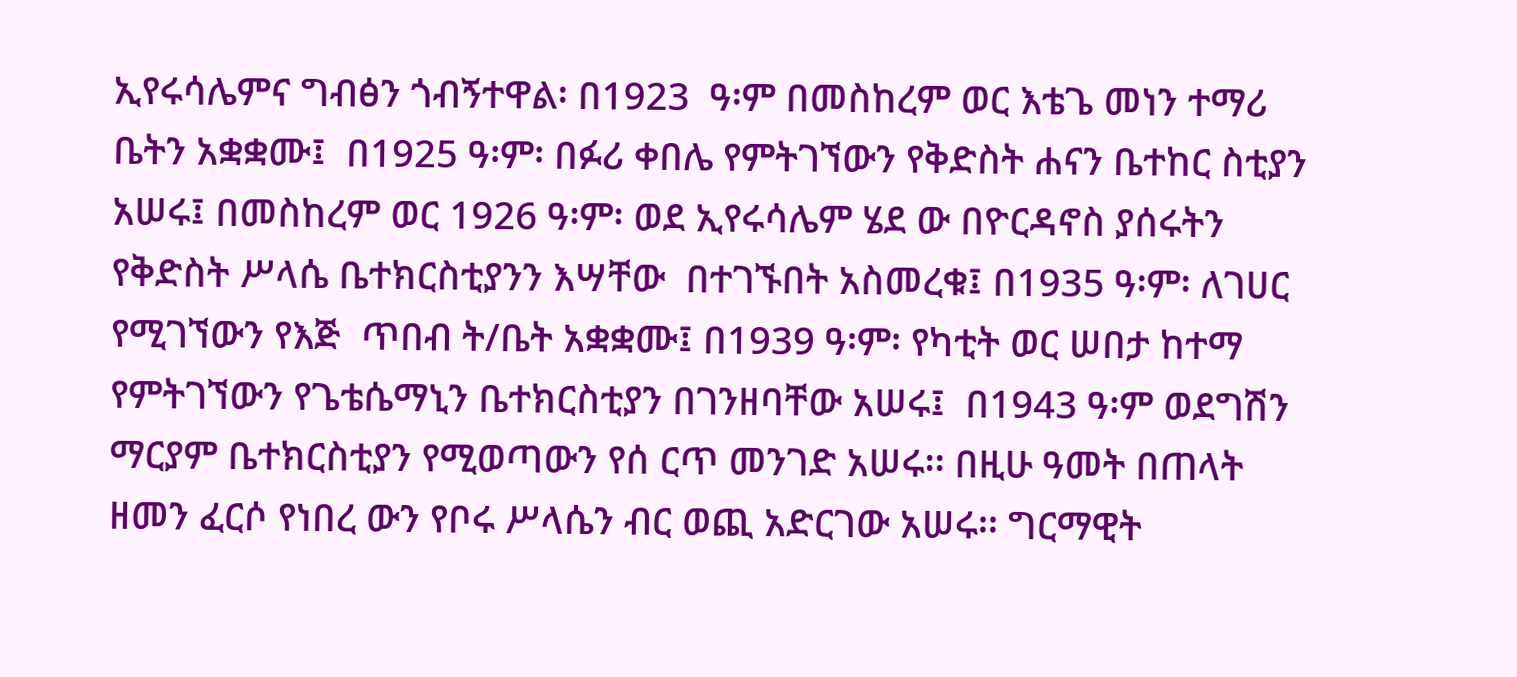ኢየሩሳሌምና ግብፅን ጎብኝተዋል፡ በ1923  ዓ፡ም በመስከረም ወር እቴጌ መነን ተማሪ ቤትን አቋቋሙ፤  በ1925 ዓ፡ም፡ በፉሪ ቀበሌ የምትገኘውን የቅድስት ሐናን ቤተከር ስቲያን አሠሩ፤ በመስከረም ወር 1926 ዓ፡ም፡ ወደ ኢየሩሳሌም ሄደ ው በዮርዳኖስ ያሰሩትን የቅድስት ሥላሴ ቤተክርስቲያንን እሣቸው  በተገኙበት አስመረቁ፤ በ1935 ዓ፡ም፡ ለገሀር የሚገኘውን የእጅ  ጥበብ ት/ቤት አቋቋሙ፤ በ1939 ዓ፡ም፡ የካቲት ወር ሠበታ ከተማ  የምትገኘውን የጌቴሴማኒን ቤተክርስቲያን በገንዘባቸው አሠሩ፤  በ1943 ዓ፡ም ወደግሽን ማርያም ቤተክርስቲያን የሚወጣውን የሰ ርጥ መንገድ አሠሩ፡፡ በዚሁ ዓመት በጠላት ዘመን ፈርሶ የነበረ ውን የቦሩ ሥላሴን ብር ወጪ አድርገው አሠሩ፡፡ ግርማዊት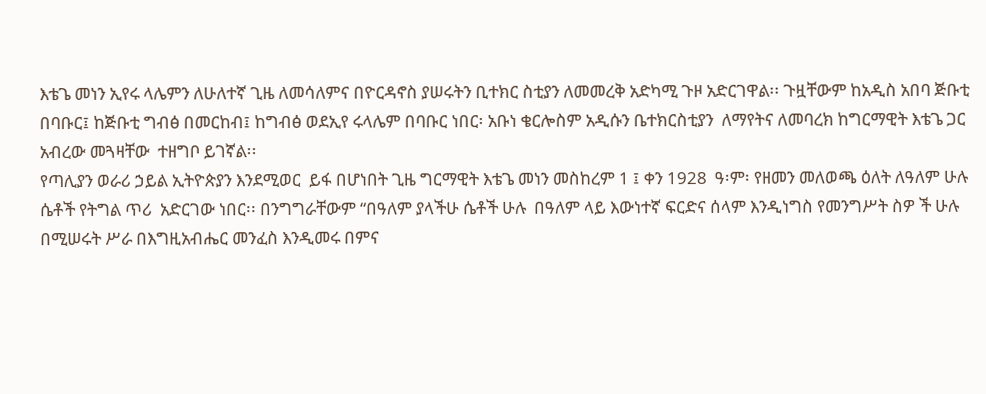እቴጌ መነን ኢየሩ ላሌምን ለሁለተኛ ጊዜ ለመሳለምና በዮርዳኖስ ያሠሩትን ቢተክር ስቲያን ለመመረቅ አድካሚ ጉዞ አድርገዋል፡፡ ጉዟቸውም ከአዲስ አበባ ጅቡቲ በባቡር፤ ከጅቡቲ ግብፅ በመርከብ፤ ከግብፅ ወደኢየ ሩላሌም በባቡር ነበር፡ አቡነ ቄርሎስም አዲሱን ቤተክርስቲያን  ለማየትና ለመባረክ ከግርማዊት እቴጌ ጋር አብረው መጓዛቸው  ተዘግቦ ይገኛል፡፡
የጣሊያን ወራሪ ኃይል ኢትዮጵያን እንደሚወር  ይፋ በሆነበት ጊዜ ግርማዊት እቴጌ መነን መስከረም 1 ፤ ቀን 1928  ዓ፡ም፡ የዘመን መለወጫ ዕለት ለዓለም ሁሉ ሴቶች የትግል ጥሪ  አድርገው ነበር፡፡ በንግግራቸውም “በዓለም ያላችሁ ሴቶች ሁሉ  በዓለም ላይ እውነተኛ ፍርድና ሰላም እንዲነግስ የመንግሥት ስዎ ች ሁሉ በሚሠሩት ሥራ በእግዚአብሔር መንፈስ እንዲመሩ በምና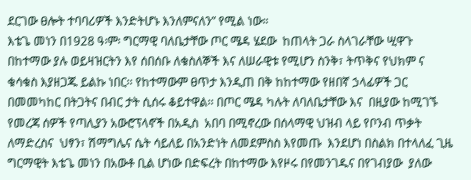ደርገው ፀሎት ተባባሪዎች እንድትሆኑ እንለምናለን” የሚል ነው።
እቴጌ መነን በ1928 ዓ፡ም፡ ግርማዊ ባለቤታቸው ጦር ሜዳ ሄደው  ከጠላት ጋራ ስላገራቸው ሢዋጉ በከተማው ያሉ ወይዛዝርትን እየ ሰበሰቡ ለቁስለኞች እና ለሠራዊቱ የሚሆን ስንቅ፣ ትጥቅና የህክም ና ቁሳቁስ እያዘጋጁ ይልኩ ነበር፡፡ የከተማውም ፀጥታ እንዲጠ በቅ ከከተማው የዘበኛ ኃላፊዎች ጋር በመመካከር በትጋትና በብር ታት ሲሰሩ ቆይተዋል፡፡ በጦር ሜዳ ካሉት ለባለቤታቸው እና  በዚያው ከሚገኙ የመረጃ ሰዎች የጣሊያን አውሮፕላኖች በአዲስ  አበባ በሚኖረው በሰላማዊ ህዝብ ላይ የቦንብ ጥቃት ለማድረስና  ህፃን፣ ሽማግሌና ሴት ሳይለይ በአንድነት ለመደምስስ እየመጡ  እንደሆነ በስልክ በተላለፈ ጊዜ ግርማዊት እቴጌ መነን በአውቶ ቢል ሆነው በድፍረት በከተማው እየዞሩ በየመንገዱና በየገብያው  ያለው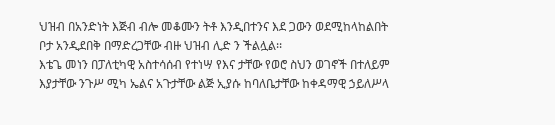ህዝብ በአንድነት እጅብ ብሎ መቆሙን ትቶ እንዲበተንና እደ ጋውን ወደሚከላከልበት ቦታ አንዲደበቅ በማድረጋቸው ብዙ ህዝብ ሊድ ን ችልሏል፡፡
እቴጌ መነን በፓለቲካዊ አስተሳሰብ የተነሣ የእና ታቸው የወሮ ስህን ወገኖች በተለይም እያታቸው ንጉሥ ሚካ ኤልና አጉታቸው ልጅ ኢያሱ ከባለቤታቸው ከቀዳማዊ ኃይለሥላ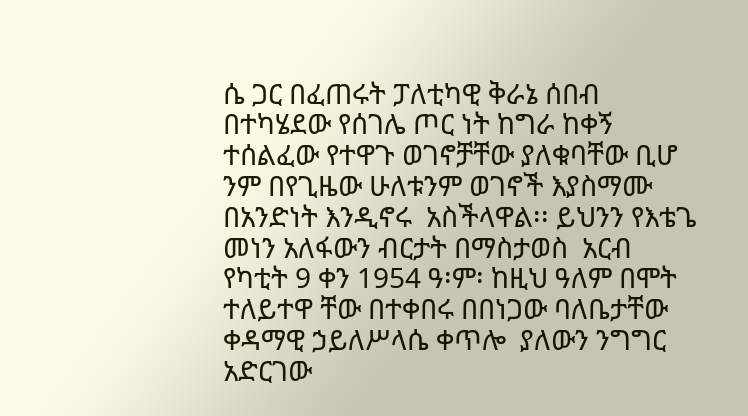ሴ ጋር በፈጠሩት ፓለቲካዊ ቅራኔ ሰበብ በተካሄደው የሰገሌ ጦር ነት ከግራ ከቀኝ ተሰልፈው የተዋጉ ወገኖቻቸው ያለቁባቸው ቢሆ ንም በየጊዜው ሁለቱንም ወገኖች እያስማሙ በአንድነት እንዲኖሩ  አስችላዋል፡፡ ይህንን የእቴጌ መነን አለፋውን ብርታት በማስታወስ  አርብ የካቲት 9 ቀን 1954 ዓ፡ም፡ ከዚህ ዓለም በሞት ተለይተዋ ቸው በተቀበሩ በበነጋው ባለቤታቸው ቀዳማዊ ኃይለሥላሴ ቀጥሎ  ያለውን ንግግር አድርገው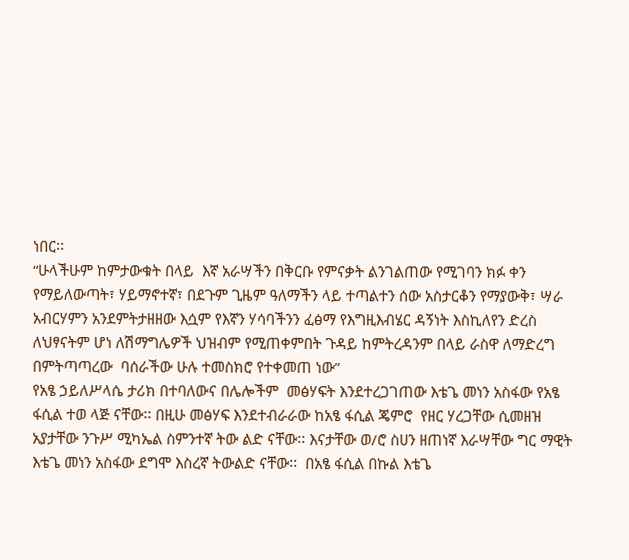ነበር፡፡
“ሁላችሁም ከምታውቁት በላይ  እኛ አራሣችን በቅርቡ የምናቃት ልንገልጠው የሚገባን ክፉ ቀን የማይለውጣት፣ ሃይማኖተኛ፣ በደጉም ጊዜም ዓለማችን ላይ ተጣልተን ሰው አስታርቆን የማያውቅ፣ ሣራ አብርሃምን አንደምትታዘዘው እሷም የእኛን ሃሳባችንን ፈፅማ የእግዚእብሄር ዳኝነት እስኪለየን ድረስ ለህፃናትም ሆነ ለሽማግሌዎች ህዝብም የሚጠቀምበት ጉዳይ ከምትረዳንም በላይ ራስዋ ለማድረግ በምትጣጣረው  ባሰራችው ሁሉ ተመስክሮ የተቀመጠ ነው”
የአፄ ኃይለሥላሴ ታሪክ በተባለውና በሌሎችም  መፅሃፍት እንደተረጋገጠው እቴጌ መነን አስፋው የአፄ ፋሲል ተወ ላጅ ናቸው፡፡ በዚሁ መፅሃፍ እንደተብራራው ከአፄ ፋሲል ጄምሮ  የዘር ሃረጋቸው ሲመዘዝ አያታቸው ንጉሥ ሚካኤል ስምንተኛ ትው ልድ ናቸው፡፡ እናታቸው ወ/ሮ ስሀን ዘጠነኛ እራሣቸው ግር ማዊት እቴጌ መነን አስፋው ደግሞ እስረኛ ትውልድ ናቸው፡፡  በአፄ ፋሲል በኩል እቴጌ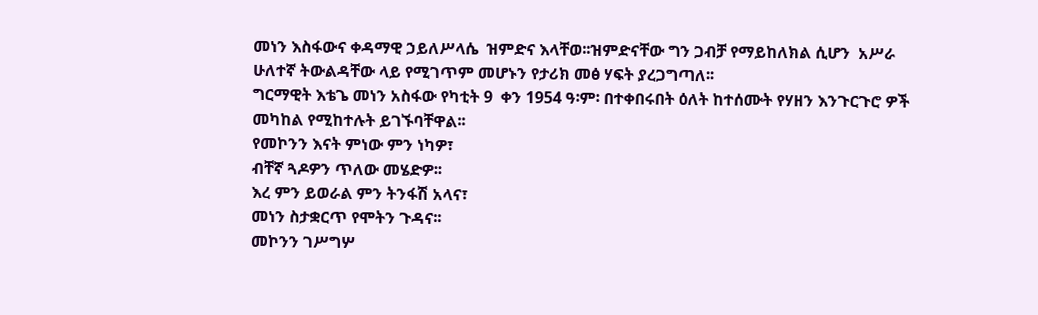መነን እስፋውና ቀዳማዊ ኃይለሥላሴ  ዝምድና እላቸወ፡፡ዝምድናቸው ግን ጋብቻ የማይከለክል ሲሆን  አሥራ ሁለተኛ ትውልዳቸው ላይ የሚገጥም መሆኑን የታሪክ መፅ ሃፍት ያረጋግጣለ፡፡
ግርማዊት እቴጌ መነን አስፋው የካቲት 9  ቀን 1954 ዓ፡ም፡ በተቀበሩበት ዕለት ከተሰሙት የሃዘን እንጉርጉሮ ዎች መካከል የሚከተሉት ይገኙባቸዋል፡፡
የመኮንን እናት ምነው ምን ነካዎ፣
ብቸኛ ጓዶዎን ጥለው መሄድዎ፡፡
እረ ምን ይወራል ምን ትንፋሽ አላና፣
መነን ስታቋርጥ የሞትን ጉዳና፡፡
መኮንን ገሥግሦ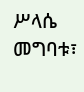ሥላሴ መግባቱ፣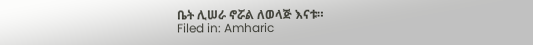ቤት ሊሠራ ኖሯል ለወላጅ እናቱ።
Filed in: Amharic